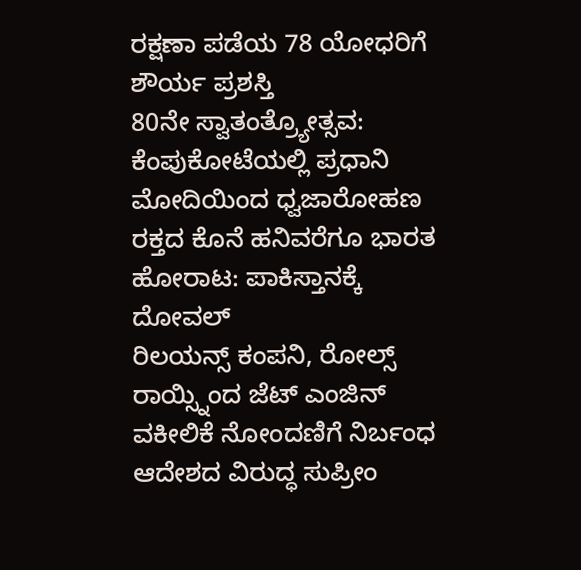ರಕ್ಷಣಾ ಪಡೆಯ 78 ಯೋಧರಿಗೆ ಶೌರ್ಯ ಪ್ರಶಸ್ತಿ
80ನೇ ಸ್ವಾತಂತ್ರ್ಯೋತ್ಸವ: ಕೆಂಪುಕೋಟೆಯಲ್ಲಿ ಪ್ರಧಾನಿ ಮೋದಿಯಿಂದ ಧ್ವಜಾರೋಹಣ
ರಕ್ತದ ಕೊನೆ ಹನಿವರೆಗೂ ಭಾರತ ಹೋರಾಟ: ಪಾಕಿಸ್ತಾನಕ್ಕೆ ದೋವಲ್
ರಿಲಯನ್ಸ್ ಕಂಪನಿ, ರೋಲ್ಸ್ ರಾಯ್ಸ್ನಿಂದ ಜೆಟ್ ಎಂಜಿನ್
ವಕೀಲಿಕೆ ನೋಂದಣಿಗೆ ನಿರ್ಬಂಧ ಆದೇಶದ ವಿರುದ್ಧ ಸುಪ್ರೀಂ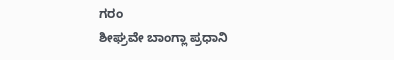ಗರಂ
ಶೀಘ್ರವೇ ಬಾಂಗ್ಲಾ ಪ್ರಧಾನಿ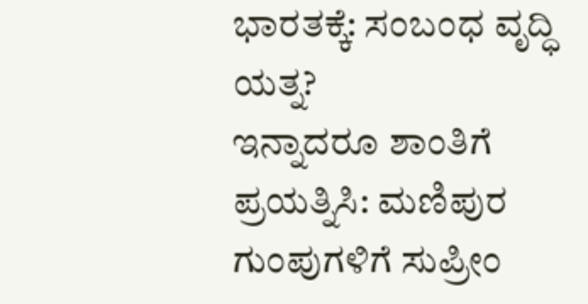ಭಾರತಕ್ಕೆ: ಸಂಬಂಧ ವೃದ್ಧಿ ಯತ್ನ?
ಇನ್ನಾದರೂ ಶಾಂತಿಗೆ ಪ್ರಯತ್ನಿಸಿ: ಮಣಿಪುರ ಗುಂಪುಗಳಿಗೆ ಸುಪ್ರೀಂ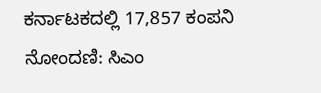ಕರ್ನಾಟಕದಲ್ಲಿ 17,857 ಕಂಪನಿ ನೋಂದಣಿ: ಸಿಎಂ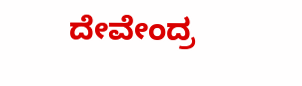ದೇವೇಂದ್ರ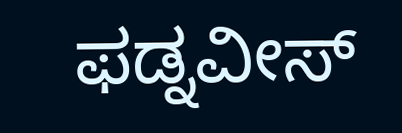ಫಡ್ನವೀಸ್